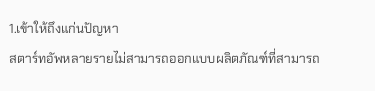1.เข้าให้ถึงแก่นปัญหา
สตาร์ทอัพหลายรายไม่สามารถออกแบบผลิตภัณฑ์ที่สามารถ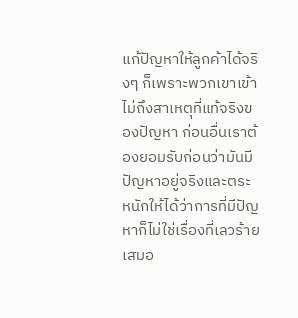แก้ปัญหาให้ลูกค้าได้จริงๆ ก็เพราะพวกเขาเข้าไม่ถึงสาเหตุที่แท้จริงของปัญหา ก่อนอื่นเราต้องยอมรับก่อนว่ามันมีปัญหาอยู่จริงและตระหนักให้ได้ว่าการที่มีปัญหาก็ไม่ใช่เรื่องที่เลวร้ายเสมอ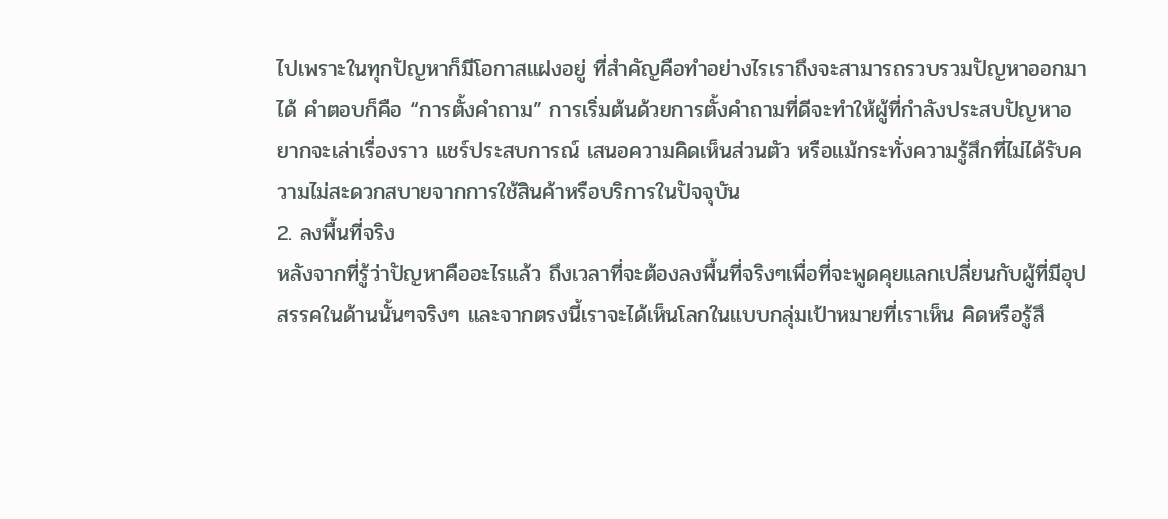ไปเพราะในทุกปัญหาก็มีโอกาสแฝงอยู่ ที่สำคัญคือทำอย่างไรเราถึงจะสามารถรวบรวมปัญหาออกมาได้ คำตอบก็คือ “การตั้งคำถาม” การเริ่มต้นด้วยการตั้งคำถามที่ดีจะทำให้ผู้ที่กำลังประสบปัญหาอยากจะเล่าเรื่องราว แชร์ประสบการณ์ เสนอความคิดเห็นส่วนตัว หรือแม้กระทั่งความรู้สึกที่ไม่ได้รับความไม่สะดวกสบายจากการใช้สินค้าหรือบริการในปัจจุบัน
2. ลงพื้นที่จริง
หลังจากที่รู้ว่าปัญหาคืออะไรแล้ว ถึงเวลาที่จะต้องลงพื้นที่จริงๆเพื่อที่จะพูดคุยแลกเปลี่ยนกับผู้ที่มีอุปสรรคในด้านนั้นๆจริงๆ และจากตรงนี้เราจะได้เห็นโลกในแบบกลุ่มเป้าหมายที่เราเห็น คิดหรือรู้สึ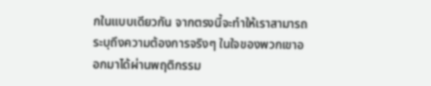กในแบบเดียวกัน จากตรงนี้จะทำให้เราสามารถระบุถึงความต้องการจริงๆ ในใจของพวกเขาออกมาได้ผ่านพฤติกรรม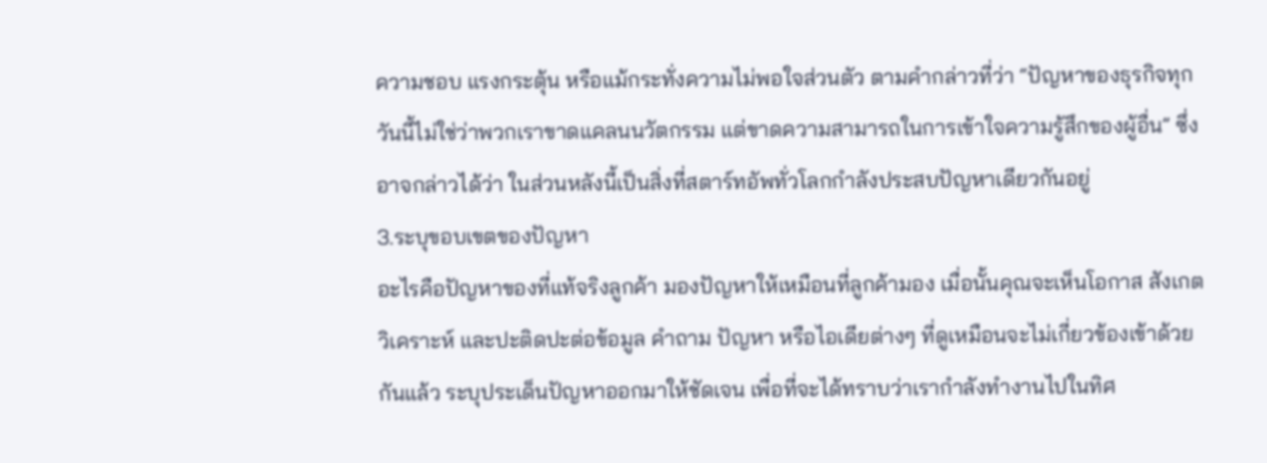ความชอบ แรงกระตุ้น หรือแม้กระทั่งความไม่พอใจส่วนตัว ตามคำกล่าวที่ว่า “ปัญหาของธุรกิจทุกวันนี้ไม่ใช่ว่าพวกเราขาดแคลนนวัตกรรม แต่ขาดความสามารถในการเข้าใจความรู้สึกของผู้อื่น” ซึ่งอาจกล่าวได้ว่า ในส่วนหลังนี้เป็นสิ่งที่สตาร์ทอัพทั่วโลกกำลังประสบปัญหาเดียวกันอยู่
3.ระบุขอบเขตของปัญหา
อะไรคือปัญหาของที่แท้จริงลูกค้า มองปัญหาให้เหมือนที่ลูกค้ามอง เมื่อนั้นคุณจะเห็นโอกาส สังเกต วิเคราะห์ และปะติดปะต่อข้อมูล คำถาม ปัญหา หรือไอเดียต่างๆ ที่ดูเหมือนจะไม่เกี่ยวข้องเข้าด้วยกันแล้ว ระบุประเด็นปัญหาออกมาให้ชัดเจน เพื่อที่จะได้ทราบว่าเรากำลังทำงานไปในทิศ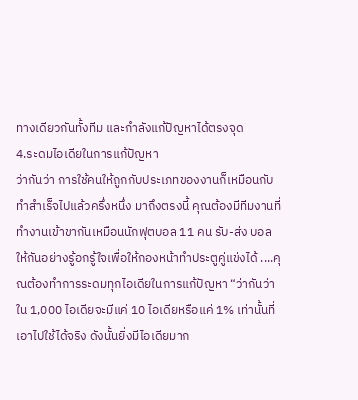ทางเดียวกันทั้งทีม และกำลังแก้ปัญหาได้ตรงจุด
4.ระดมไอเดียในการแก้ปัญหา
ว่ากันว่า การใช้คนให้ถูกกับประเภทของงานก็เหมือนกับทำสำเร็จไปแล้วครึ่งหนึ่ง มาถึงตรงนี้ คุณต้องมีทีมงานที่ทำงานเข้าขากันเหมือนนักฟุตบอล 11 คน รับ-ส่ง บอลให้กันอย่างรู้อกรู้ใจเพื่อให้กองหน้าทำประตูคู่แข่งได้ ....คุณต้องทำการระดมทุกไอเดียในการแก้ปัญหา “ว่ากันว่า ใน 1,000 ไอเดียจะมีแค่ 10 ไอเดียหรือแค่ 1% เท่านั้นที่เอาไปใช้ได้จริง ดังนั้นยิ่งมีไอเดียมาก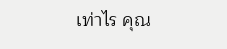เท่าไร คุณ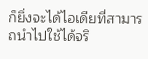ก็ยิ่งจะได้ไอเดียที่สามารถนำไปใช้ได้จริ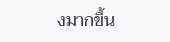งมากขึ้น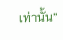เท่านั้น”